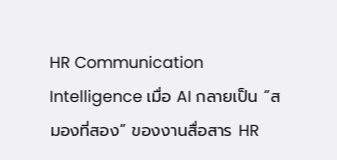HR Communication Intelligence เมื่อ AI กลายเป็น “สมองที่สอง” ของงานสื่อสาร HR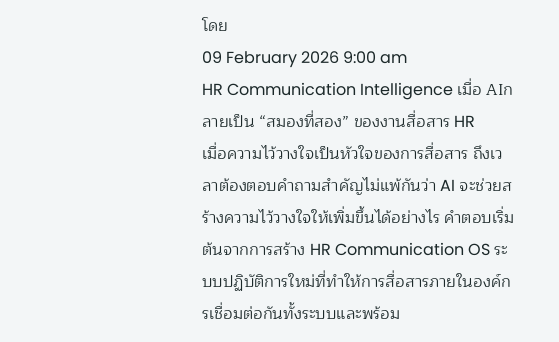โดย
09 February 2026 9:00 am
HR Communication Intelligence เมื่อ AIกลายเป็น “สมองที่สอง” ของงานสื่อสาร HR
เมื่อความไว้วางใจเป็นหัวใจของการสื่อสาร ถึงเวลาต้องตอบคำถามสำคัญไม่แพ้กันว่า AI จะช่วยสร้างความไว้วางใจให้เพิ่มขึ้นได้อย่างไร คำตอบเริ่มต้นจากการสร้าง HR Communication OS ระบบปฏิบัติการใหม่ที่ทำให้การสื่อสารภายในองค์กรเชื่อมต่อกันทั้งระบบและพร้อม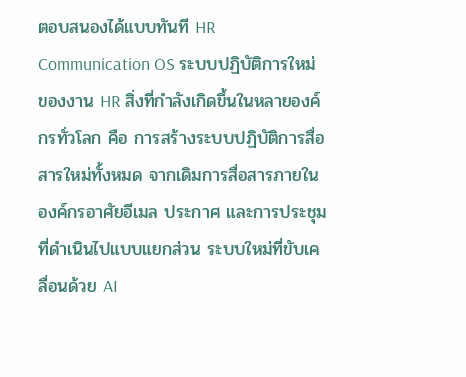ตอบสนองได้แบบทันที HR Communication OS ระบบปฏิบัติการใหม่ของงาน HR สิ่งที่กำลังเกิดขึ้นในหลายองค์กรทั่วโลก คือ การสร้างระบบปฏิบัติการสื่อสารใหม่ทั้งหมด จากเดิมการสื่อสารภายในองค์กรอาศัยอีเมล ประกาศ และการประชุมที่ดำเนินไปแบบแยกส่วน ระบบใหม่ที่ขับเคลื่อนด้วย AI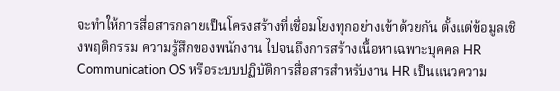จะทำให้การสื่อสารกลายเป็นโครงสร้างที่เชื่อมโยงทุกอย่างเข้าด้วยกัน ตั้งแต่ข้อมูลเชิงพฤติกรรม ความรู้สึกของพนักงาน ไปจนถึงการสร้างเนื้อหาเฉพาะบุคคล HR Communication OS หรือระบบปฏิบัติการสื่อสารสำหรับงาน HR เป็นแนวความ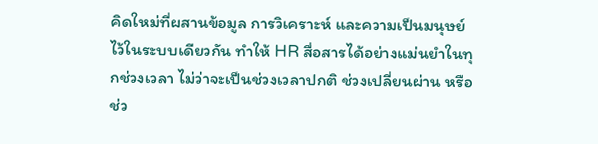คิดใหม่ที่ผสานข้อมูล การวิเคราะห์ และความเป็นมนุษย์ไว้ในระบบเดียวกัน ทำให้ HR สื่อสารได้อย่างแม่นยำในทุกช่วงเวลา ไม่ว่าจะเป็นช่วงเวลาปกติ ช่วงเปลี่ยนผ่าน หรือช่ว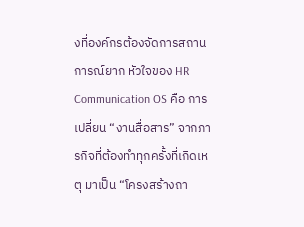งที่องค์กรต้องจัดการสถานการณ์ยาก หัวใจของ HR Communication OS คือ การเปลี่ยน “งานสื่อสาร” จากภารกิจที่ต้องทำทุกครั้งที่เกิดเหตุ มาเป็น “โครงสร้างถา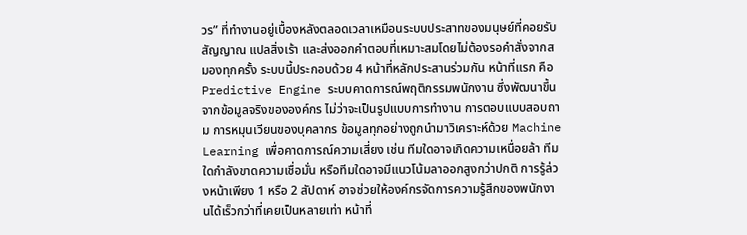วร” ที่ทำงานอยู่เบื้องหลังตลอดเวลาเหมือนระบบประสาทของมนุษย์ที่คอยรับสัญญาณ แปลสิ่งเร้า และส่งออกคำตอบที่เหมาะสมโดยไม่ต้องรอคำสั่งจากสมองทุกครั้ง ระบบนี้ประกอบด้วย 4 หน้าที่หลักประสานร่วมกัน หน้าที่แรก คือ Predictive Engine ระบบคาดการณ์พฤติกรรมพนักงาน ซึ่งพัฒนาขึ้นจากข้อมูลจริงขององค์กร ไม่ว่าจะเป็นรูปแบบการทำงาน การตอบแบบสอบถาม การหมุนเวียนของบุคลากร ข้อมูลทุกอย่างถูกนำมาวิเคราะห์ด้วย Machine Learning เพื่อคาดการณ์ความเสี่ยง เช่น ทีมใดอาจเกิดความเหนื่อยล้า ทีมใดกำลังขาดความเชื่อมั่น หรือทีมใดอาจมีแนวโน้มลาออกสูงกว่าปกติ การรู้ล่วงหน้าเพียง 1 หรือ 2 สัปดาห์ อาจช่วยให้องค์กรจัดการความรู้สึกของพนักงานได้เร็วกว่าที่เคยเป็นหลายเท่า หน้าที่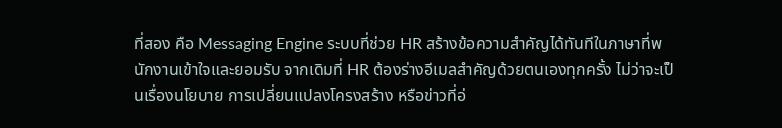ที่สอง คือ Messaging Engine ระบบที่ช่วย HR สร้างข้อความสำคัญได้ทันทีในภาษาที่พนักงานเข้าใจและยอมรับ จากเดิมที่ HR ต้องร่างอีเมลสำคัญด้วยตนเองทุกครั้ง ไม่ว่าจะเป็นเรื่องนโยบาย การเปลี่ยนแปลงโครงสร้าง หรือข่าวที่อ่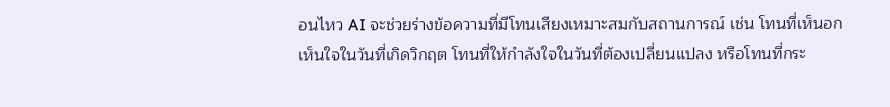อนไหว AI จะช่วยร่างข้อความที่มีโทนเสียงเหมาะสมกับสถานการณ์ เช่น โทนที่เห็นอกเห็นใจในวันที่เกิดวิกฤต โทนที่ให้กำลังใจในวันที่ต้องเปลี่ยนแปลง หรือโทนที่กระ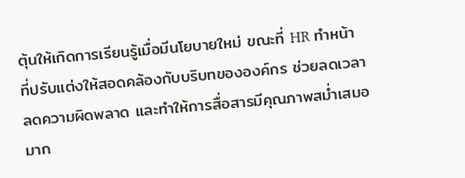ตุ้นให้เกิดการเรียนรู้เมื่อมีนโยบายใหม่ ขณะที่ HR ทำหน้าที่ปรับแต่งให้สอดคล้องกับบริบทขององค์กร ช่วยลดเวลา ลดความผิดพลาด และทำให้การสื่อสารมีคุณภาพสม่ำเสมอมาก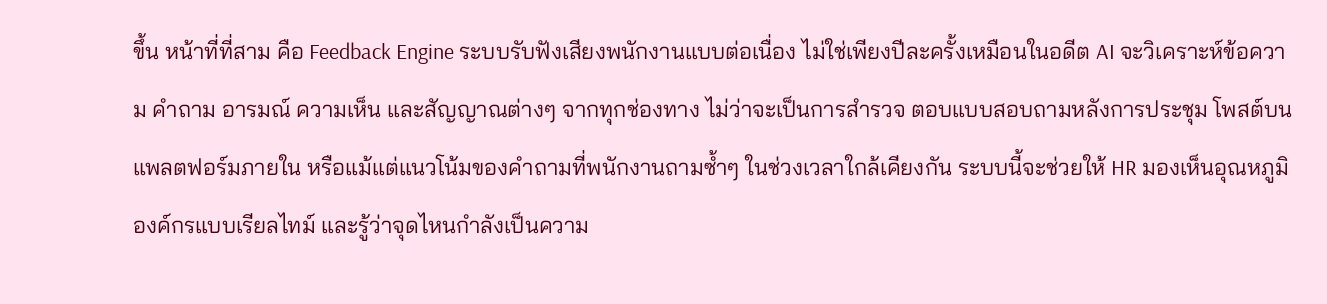ขึ้น หน้าที่ที่สาม คือ Feedback Engine ระบบรับฟังเสียงพนักงานแบบต่อเนื่อง ไม่ใช่เพียงปีละครั้งเหมือนในอดีต AI จะวิเคราะห์ข้อความ คำถาม อารมณ์ ความเห็น และสัญญาณต่างๆ จากทุกช่องทาง ไม่ว่าจะเป็นการสำรวจ ตอบแบบสอบถามหลังการประชุม โพสต์บนแพลตฟอร์มภายใน หรือแม้แต่แนวโน้มของคำถามที่พนักงานถามซ้ำๆ ในช่วงเวลาใกล้เคียงกัน ระบบนี้จะช่วยให้ HR มองเห็นอุณหภูมิองค์กรแบบเรียลไทม์ และรู้ว่าจุดไหนกำลังเป็นความ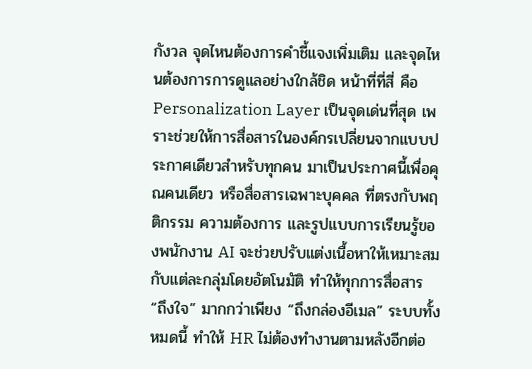กังวล จุดไหนต้องการคำชี้แจงเพิ่มเติม และจุดไหนต้องการการดูแลอย่างใกล้ชิด หน้าที่ที่สี่ คือ Personalization Layer เป็นจุดเด่นที่สุด เพราะช่วยให้การสื่อสารในองค์กรเปลี่ยนจากแบบประกาศเดียวสำหรับทุกคน มาเป็นประกาศนี้เพื่อคุณคนเดียว หรือสื่อสารเฉพาะบุคคล ที่ตรงกับพฤติกรรม ความต้องการ และรูปแบบการเรียนรู้ของพนักงาน AI จะช่วยปรับแต่งเนื้อหาให้เหมาะสมกับแต่ละกลุ่มโดยอัตโนมัติ ทำให้ทุกการสื่อสาร “ถึงใจ” มากกว่าเพียง “ถึงกล่องอีเมล” ระบบทั้งหมดนี้ ทำให้ HR ไม่ต้องทำงานตามหลังอีกต่อ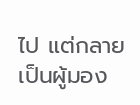ไป แต่กลายเป็นผู้มอง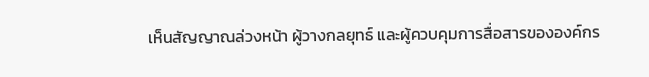เห็นสัญญาณล่วงหน้า ผู้วางกลยุทธ์ และผู้ควบคุมการสื่อสารขององค์กร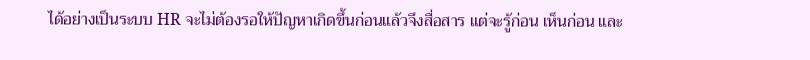ได้อย่างเป็นระบบ HR จะไม่ต้องรอให้ปัญหาเกิดขึ้นก่อนแล้วจึงสื่อสาร แต่จะรู้ก่อน เห็นก่อน และ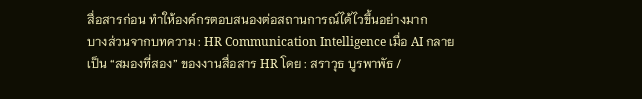สื่อสารก่อน ทำให้องค์กรตอบสนองต่อสถานการณ์ได้ไวขึ้นอย่างมาก
บางส่วนจากบทความ : HR Communication Intelligence เมื่อ AI กลายเป็น “สมองที่สอง” ของงานสื่อสาร HR โดย : สราวุธ บูรพาพัธ /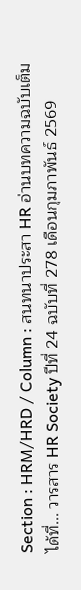Section : HRM/HRD / Column : สนทนาประสา HR อ่านบทความฉบับเต็มได้ที่... วารสาร HR Society ปีที่ 24 ฉบับที่ 278 เดือนกุมภาพันธ์ 2569